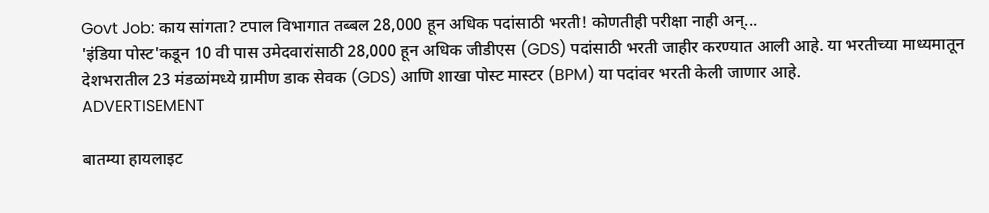Govt Job: काय सांगता? टपाल विभागात तब्बल 28,000 हून अधिक पदांसाठी भरती! कोणतीही परीक्षा नाही अन्...
'इंडिया पोस्ट'कडून 10 वी पास उमेदवारांसाठी 28,000 हून अधिक जीडीएस (GDS) पदांसाठी भरती जाहीर करण्यात आली आहे. या भरतीच्या माध्यमातून देशभरातील 23 मंडळांमध्ये ग्रामीण डाक सेवक (GDS) आणि शाखा पोस्ट मास्टर (BPM) या पदांवर भरती केली जाणार आहे.
ADVERTISEMENT

बातम्या हायलाइट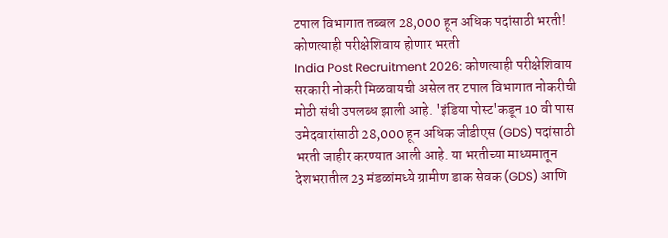टपाल विभागात तब्बल 28,000 हून अधिक पदांसाठी भरती!
कोणत्याही परीक्षेशिवाय होणार भरती
India Post Recruitment 2026: कोणत्याही परीक्षेशिवाय सरकारी नोकरी मिळवायची असेल तर टपाल विभागात नोकरीची मोठी संधी उपलब्ध झाली आहे. 'इंडिया पोस्ट'कडून 10 वी पास उमेदवारांसाठी 28,000 हून अधिक जीडीएस (GDS) पदांसाठी भरती जाहीर करण्यात आली आहे. या भरतीच्या माध्यमातून देशभरातील 23 मंडळांमध्ये ग्रामीण डाक सेवक (GDS) आणि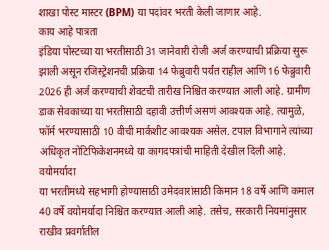शाखा पोस्ट मास्टर (BPM) या पदांवर भरती केली जाणार आहे.
काय आहे पात्रता
इंडिया पोस्टच्या या भरतीसाठी 31 जानेवारी रोजी अर्ज करण्याची प्रक्रिया सुरू झाली असून रजिस्ट्रेशनची प्रक्रिया 14 फेब्रुवारी पर्यंत राहील आणि 16 फेब्रुवारी 2026 ही अर्ज करण्याची शेवटची तारीख निश्चित करण्यात आली आहे. ग्रामीण डाक सेवकाच्या या भरतीसाठी दहावी उत्तीर्ण असणं आवश्यक आहे. त्यामुळे, फॉर्म भरण्यासाठी 10 वीची मार्कशीट आवश्यक असेल. टपाल विभागाने त्यांच्या अधिकृत नोटिफिकेशनमध्ये या कागदपत्रांची माहिती देखील दिली आहे.
वयोमर्यादा
या भरतीमध्ये सहभागी होण्यासाठी उमेदवारांसाठी किमान 18 वर्षे आणि कमाल 40 वर्षे वयोमर्यादा निश्चित करण्यात आली आहे. तसेच, सरकारी नियमांनुसार राखीव प्रवर्गातील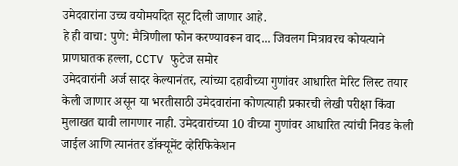उमेदवारांना उच्च वयोमर्यादेत सूट दिली जाणार आहे.
हे ही वाचा: पुणे: मैत्रिणीला फोन करण्यावरून वाद... जिवलग मित्रावरच कोयत्याने प्राणघातक हल्ला, CCTV फुटेज समोर
उमेदवारांनी अर्ज सादर केल्यानंतर, त्यांच्या दहावीच्या गुणांवर आधारित मेरिट लिस्ट तयार केली जाणार असून या भरतीसाठी उमेदवारांना कोणत्याही प्रकारची लेखी परीक्षा किंवा मुलाखत द्यावी लागणार नाही. उमेदवारांच्या 10 वीच्या गुणांवर आधारित त्यांची निवड केली जाईल आणि त्यानंतर डॉक्यूमेंट व्हेरिफिकेशन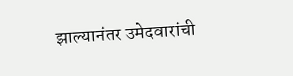झाल्यानंतर उमेदवारांची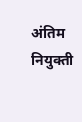अंतिम नियुक्ती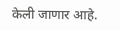केली जाणार आहे.